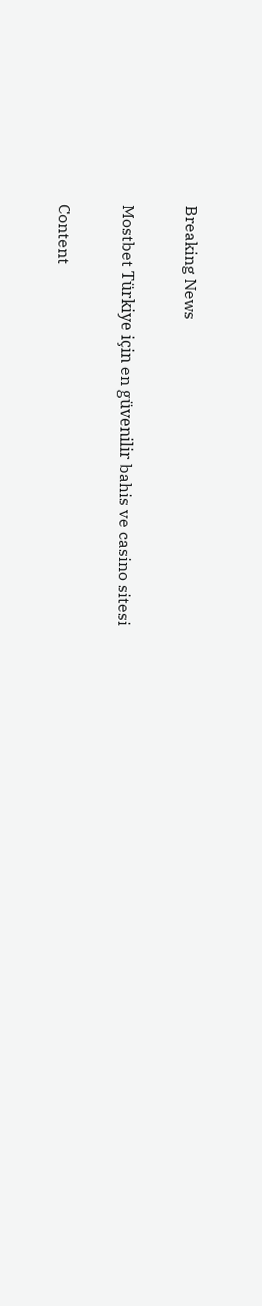Breaking News

Mostbet Türkiye için en güvenilir bahis ve casino sitesi

Content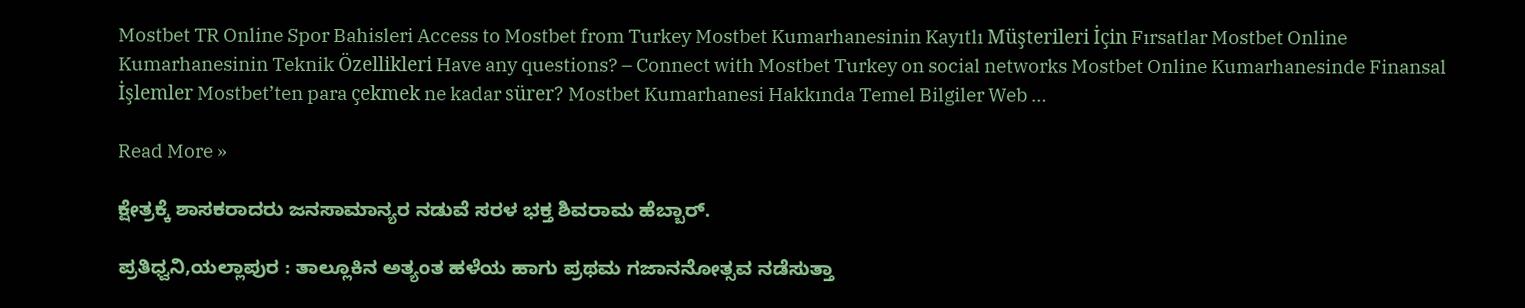Mostbet TR Online Spor Bahisleri Access to Mostbet from Turkey Mostbet Kumarhanesinin Kayıtlı Müşterileri İçin Fırsatlar Mostbet Online Kumarhanesinin Teknik Özellikleri Have any questions? – Connect with Mostbet Turkey on social networks Mostbet Online Kumarhanesinde Finansal İşlemler Mostbet’ten para çekmek ne kadar sürer? Mostbet Kumarhanesi Hakkında Temel Bilgiler Web …

Read More »

ಕ್ಷೇತ್ರಕ್ಕೆ ಶಾಸಕರಾದರು ಜನಸಾಮಾನ್ಯರ ನಡುವೆ ಸರಳ ಭಕ್ತ ಶಿವರಾಮ ಹೆಬ್ಬಾರ್.

ಪ್ರತಿಧ್ವನಿ,ಯಲ್ಲಾಪುರ : ತಾಲ್ಲೂಕಿನ ಅತ್ಯಂತ ಹಳೆಯ ಹಾಗು ಪ್ರಥಮ ಗಜಾನನೋತ್ಸವ ನಡೆಸುತ್ತಾ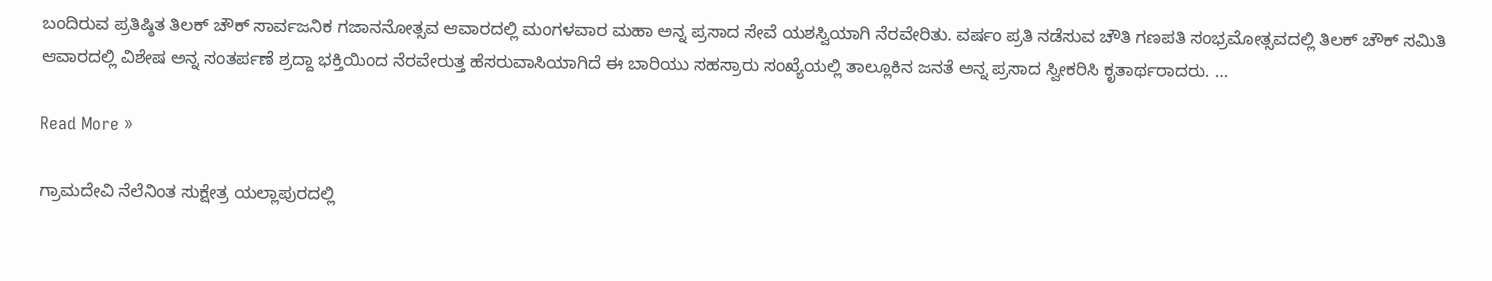ಬಂದಿರುವ ಪ್ರತಿಷ್ಠಿತ ತಿಲಕ್ ಚೌಕ್ ಸಾರ್ವಜನಿಕ ಗಜಾನನೋತ್ಸವ ಆವಾರದಲ್ಲಿ ಮಂಗಳವಾರ ಮಹಾ ಅನ್ನ ಪ್ರಸಾದ ಸೇವೆ ಯಶಸ್ವಿಯಾಗಿ ನೆರವೇರಿತು. ವರ್ಷಂ ಪ್ರತಿ ನಡೆಸುವ ಚೌತಿ ಗಣಪತಿ ಸಂಭ್ರಮೋತ್ಸವದಲ್ಲಿ ತಿಲಕ್ ಚೌಕ್ ಸಮಿತಿ ಆವಾರದಲ್ಲಿ ವಿಶೇಷ ಅನ್ನ ಸಂತರ್ಪಣೆ ಶ್ರದ್ದಾ ಭಕ್ತಿಯಿಂದ ನೆರವೇರುತ್ತ ಹೆಸರುವಾಸಿಯಾಗಿದೆ ಈ ಬಾರಿಯು ಸಹಸ್ರಾರು ಸಂಖ್ಯೆಯಲ್ಲಿ ತಾಲ್ಲೂಕಿನ ಜನತೆ ಅನ್ನ ಪ್ರಸಾದ ಸ್ವೀಕರಿಸಿ ಕೃತಾರ್ಥರಾದರು. …

Read More »

ಗ್ರಾಮದೇವಿ ನೆಲೆನಿಂತ ಸುಕ್ಷೇತ್ರ ಯಲ್ಲಾಪುರದಲ್ಲಿ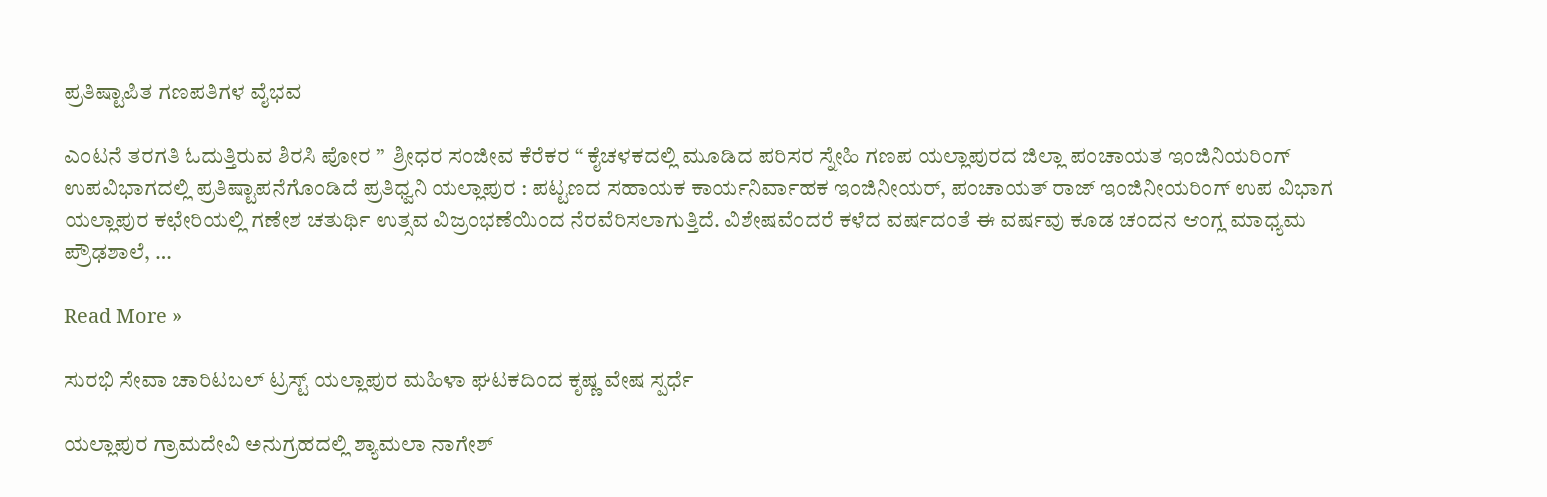ಪ್ರತಿಷ್ಟಾಪಿತ ಗಣಪತಿಗಳ ವೈಭವ

ಎಂಟನೆ ತರಗತಿ ಓದುತ್ತಿರುವ ಶಿರಸಿ ಪೋರ ”  ಶ್ರೀಧರ ಸಂಜೀವ ಕೆರೆಕರ “ ಕೈಚಳಕದಲ್ಲಿ ಮೂಡಿದ ಪರಿಸರ ಸ್ನೇಹಿ ಗಣಪ ಯಲ್ಲಾಪುರದ ಜಿಲ್ಲಾ ಪಂಚಾಯತ ಇಂಜಿನಿಯರಿಂಗ್ ಉಪವಿಭಾಗದಲ್ಲಿ ಪ್ರತಿಷ್ಟಾಪನೆಗೊಂಡಿದೆ ಪ್ರತಿಧ್ವನಿ ಯಲ್ಲಾಪುರ : ಪಟ್ಟಣದ ಸಹಾಯಕ ಕಾರ್ಯನಿರ್ವಾಹಕ ಇಂಜಿನೀಯರ್, ಪಂಚಾಯತ್ ರಾಜ್ ಇಂಜಿನೀಯರಿಂಗ್ ಉಪ ವಿಭಾಗ ಯಲ್ಲಾಪುರ ಕಛೇರಿಯಲ್ಲಿ ಗಣೇಶ ಚತುರ್ಥಿ ಉತ್ಸವ ವಿಜ್ರಂಭಣೆಯಿಂದ ನೆರವೆರಿಸಲಾಗುತ್ತಿದೆ. ವಿಶೇಷವೆಂದರೆ ಕಳೆದ ವರ್ಷದಂತೆ ಈ ವರ್ಷವು ಕೂಡ ಚಂದನ ಆಂಗ್ಲ ಮಾಧ್ಯಮ ಪ್ರೌಢಶಾಲೆ, …

Read More »

ಸುರಭಿ ಸೇವಾ ಚಾರಿಟಬಲ್ ಟ್ರಸ್ಟ್ ಯಲ್ಲಾಪುರ ಮಹಿಳಾ ಘಟಕದಿಂದ ಕೃಷ್ಣ ವೇಷ ಸ್ಪರ್ಧೆ

ಯಲ್ಲಾಪುರ ಗ್ರಾಮದೇವಿ ಅನುಗ್ರಹದಲ್ಲಿ ಶ್ಯಾಮಲಾ ನಾಗೇಶ್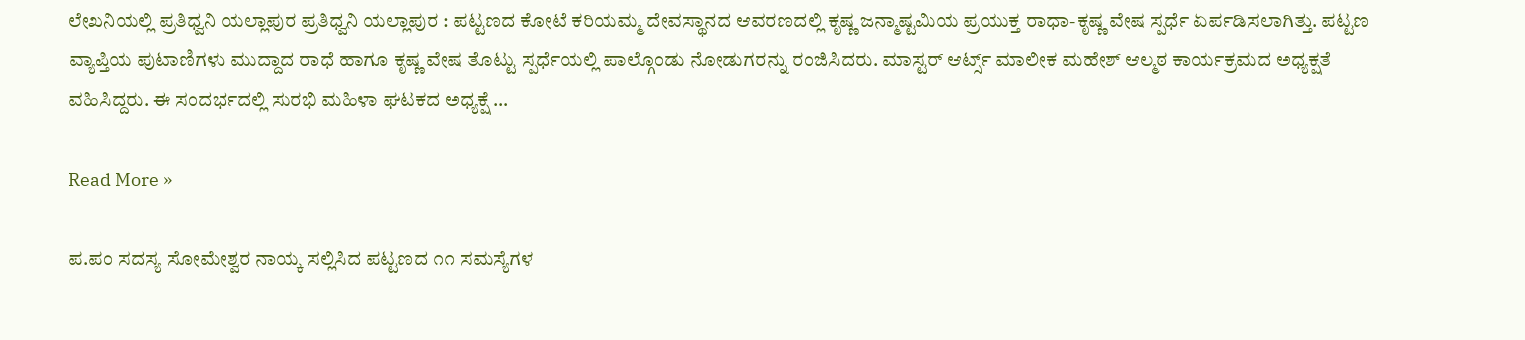ಲೇಖನಿಯಲ್ಲಿ ಪ್ರತಿಧ್ವನಿ ಯಲ್ಲಾಪುರ ಪ್ರತಿಧ್ವನಿ ಯಲ್ಲಾಪುರ : ಪಟ್ಟಣದ ಕೋಟೆ ಕರಿಯಮ್ಮ ದೇವಸ್ಥಾನದ ಆವರಣದಲ್ಲಿ ಕೃಷ್ಣ ಜನ್ಮಾಷ್ಟಮಿಯ ಪ್ರಯುಕ್ತ ರಾಧಾ-ಕೃಷ್ಣ ವೇಷ ಸ್ಪರ್ಧೆ ಏರ್ಪಡಿಸಲಾಗಿತ್ತು. ಪಟ್ಟಣ ವ್ಯಾಪ್ತಿಯ ಪುಟಾಣಿಗಳು ಮುದ್ದಾದ ರಾಧೆ ಹಾಗೂ ಕೃಷ್ಣ ವೇಷ ತೊಟ್ಟು ಸ್ಪರ್ಧೆಯಲ್ಲಿ ಪಾಲ್ಗೊಂಡು ನೋಡುಗರನ್ನು ರಂಜಿಸಿದರು. ಮಾಸ್ಟರ್ ಆರ್ಟ್ಸ್ ಮಾಲೀಕ ಮಹೇಶ್ ಆಲ್ಮಠ ಕಾರ್ಯಕ್ರಮದ ಅಧ್ಯಕ್ಷತೆ ವಹಿಸಿದ್ದರು. ಈ ಸಂದರ್ಭದಲ್ಲಿ ಸುರಭಿ ಮಹಿಳಾ ಘಟಕದ ಅಧ್ಯಕ್ಷೆ …

Read More »

ಪ.ಪಂ ಸದಸ್ಯ ಸೋಮೇಶ್ವರ ನಾಯ್ಕ ಸಲ್ಲಿಸಿದ ಪಟ್ಟಣದ ೧೧ ಸಮಸ್ಯೆಗಳ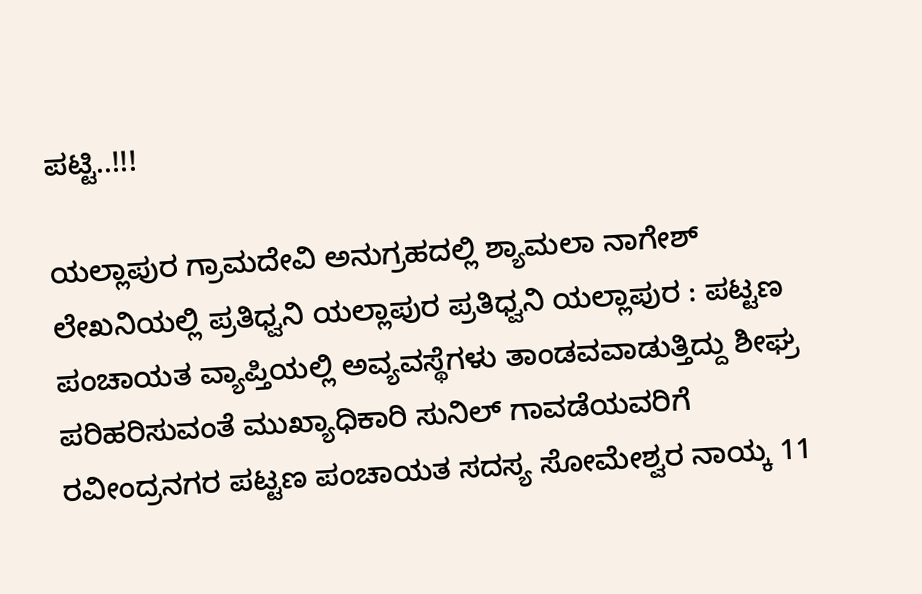ಪಟ್ಟಿ..!!!

ಯಲ್ಲಾಪುರ ಗ್ರಾಮದೇವಿ ಅನುಗ್ರಹದಲ್ಲಿ ಶ್ಯಾಮಲಾ ನಾಗೇಶ್ ಲೇಖನಿಯಲ್ಲಿ ಪ್ರತಿಧ್ವನಿ ಯಲ್ಲಾಪುರ ಪ್ರತಿಧ್ವನಿ ಯಲ್ಲಾಪುರ : ಪಟ್ಟಣ ಪಂಚಾಯತ ವ್ಯಾಪ್ತಿಯಲ್ಲಿ ಅವ್ಯವಸ್ಥೆಗಳು ತಾಂಡವವಾಡುತ್ತಿದ್ದು ಶೀಘ್ರ ಪರಿಹರಿಸುವಂತೆ ಮುಖ್ಯಾಧಿಕಾರಿ ಸುನಿಲ್ ಗಾವಡೆಯವರಿಗೆ ರವೀಂದ್ರನಗರ ಪಟ್ಟಣ ಪಂಚಾಯತ ಸದಸ್ಯ ಸೋಮೇಶ್ವರ ನಾಯ್ಕ 11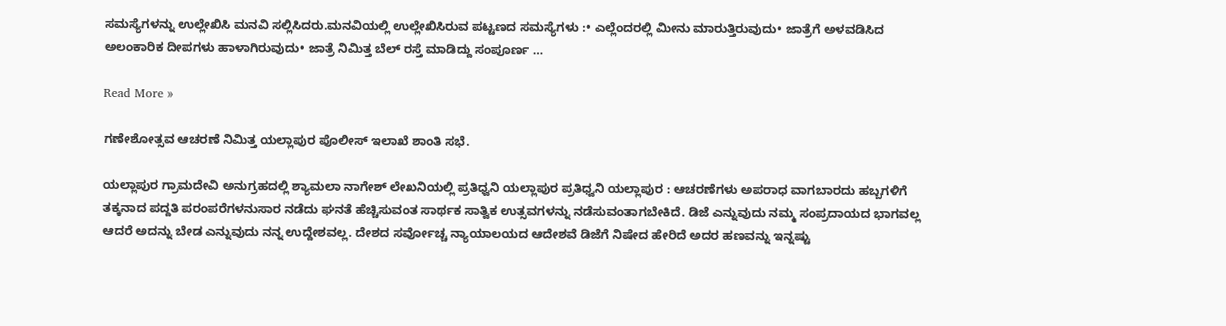ಸಮಸ್ಯೆಗಳನ್ನು ಉಲ್ಲೇಖಿಸಿ ಮನವಿ ಸಲ್ಲಿಸಿದರು.ಮನವಿಯಲ್ಲಿ ಉಲ್ಲೇಖಿಸಿರುವ ಪಟ್ಟಣದ ಸಮಸ್ಯೆಗಳು :• ಎಲ್ಲೆಂದರಲ್ಲಿ ಮೀನು ಮಾರುತ್ತಿರುವುದು• ಜಾತ್ರೆಗೆ ಅಳವಡಿಸಿದ ಅಲಂಕಾರಿಕ ದೀಪಗಳು ಹಾಳಾಗಿರುವುದು• ಜಾತ್ರೆ ನಿಮಿತ್ತ ಬೆಲ್ ರಸ್ತೆ ಮಾಡಿದ್ದು ಸಂಪೂರ್ಣ …

Read More »

ಗಣೇಶೋತ್ಸವ ಆಚರಣೆ ನಿಮಿತ್ತ ಯಲ್ಲಾಪುರ ಪೊಲೀಸ್ ಇಲಾಖೆ ಶಾಂತಿ ಸಭೆ.

ಯಲ್ಲಾಪುರ ಗ್ರಾಮದೇವಿ ಅನುಗ್ರಹದಲ್ಲಿ ಶ್ಯಾಮಲಾ ನಾಗೇಶ್ ಲೇಖನಿಯಲ್ಲಿ ಪ್ರತಿಧ್ವನಿ ಯಲ್ಲಾಪುರ ಪ್ರತಿಧ್ವನಿ ಯಲ್ಲಾಪುರ : ಆಚರಣೆಗಳು ಅಪರಾಧ ವಾಗಬಾರದು ಹಬ್ಬಗಳಿಗೆ ತಕ್ಕನಾದ ಪದ್ದತಿ ಪರಂಪರೆಗಳನುಸಾರ ನಡೆದು ಘನತೆ ಹೆಚ್ಚಿಸುವಂತ ಸಾರ್ಥಕ ಸಾತ್ವಿಕ ಉತ್ಸವಗಳನ್ನು ನಡೆಸುವಂತಾಗಬೇಕಿದೆ. ಡಿಜೆ ಎನ್ನುವುದು ನಮ್ಮ ಸಂಪ್ರದಾಯದ ಭಾಗವಲ್ಲ ಆದರೆ ಅದನ್ನು ಬೇಡ ಎನ್ನುವುದು ನನ್ನ ಉದ್ದೇಶವಲ್ಲ. ದೇಶದ ಸರ್ವೋಚ್ಚ ನ್ಯಾಯಾಲಯದ ಆದೇಶವೆ ಡಿಜೆಗೆ ನಿಷೇದ ಹೇರಿದೆ ಅದರ ಹಣವನ್ನು ಇನ್ನಷ್ಟು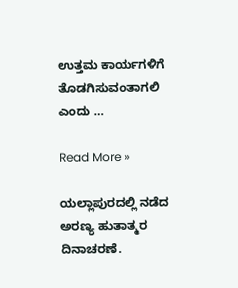ಉತ್ತಮ ಕಾರ್ಯಗಳಿಗೆ ತೊಡಗಿಸುವಂತಾಗಲಿ ಎಂದು …

Read More »

ಯಲ್ಲಾಪುರದಲ್ಲಿ ನಡೆದ ಅರಣ್ಯ ಹುತಾತ್ಮರ ದಿನಾಚರಣೆ.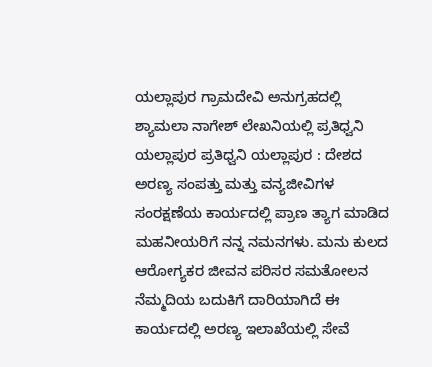ಯಲ್ಲಾಪುರ ಗ್ರಾಮದೇವಿ ಅನುಗ್ರಹದಲ್ಲಿ ಶ್ಯಾಮಲಾ ನಾಗೇಶ್ ಲೇಖನಿಯಲ್ಲಿ ಪ್ರತಿಧ್ವನಿ ಯಲ್ಲಾಪುರ ಪ್ರತಿಧ್ವನಿ ಯಲ್ಲಾಪುರ : ದೇಶದ ಅರಣ್ಯ ಸಂಪತ್ತು ಮತ್ತು ವನ್ಯಜೀವಿಗಳ ಸಂರಕ್ಷಣೆಯ ಕಾರ್ಯದಲ್ಲಿ ಪ್ರಾಣ ತ್ಯಾಗ ಮಾಡಿದ ಮಹನೀಯರಿಗೆ ನನ್ನ ನಮನಗಳು. ಮನು ಕುಲದ ಆರೋಗ್ಯಕರ ಜೀವನ ಪರಿಸರ ಸಮತೋಲನ ನೆಮ್ಮದಿಯ ಬದುಕಿಗೆ ದಾರಿಯಾಗಿದೆ ಈ ಕಾರ್ಯದಲ್ಲಿ ಅರಣ್ಯ ಇಲಾಖೆಯಲ್ಲಿ ಸೇವೆ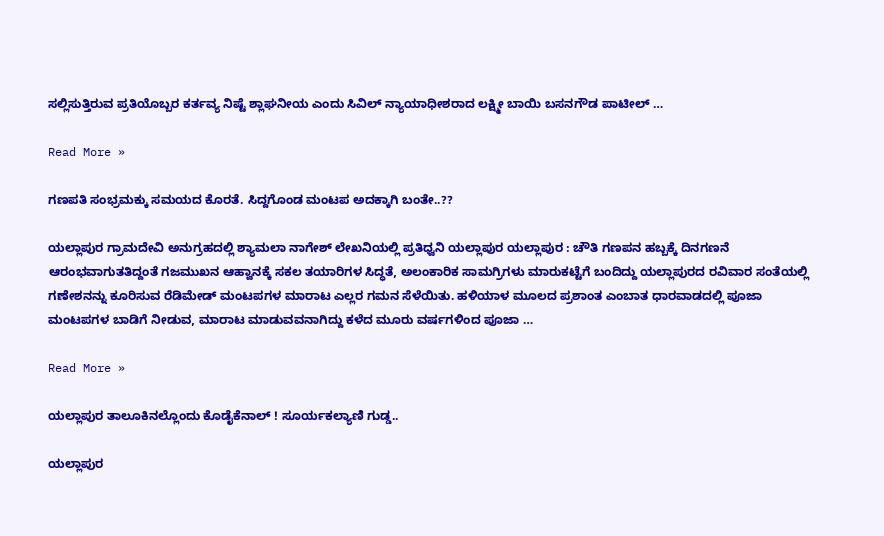ಸಲ್ಲಿಸುತ್ತಿರುವ ಪ್ರತಿಯೊಬ್ಬರ ಕರ್ತವ್ಯ ನಿಷ್ಟೆ ಶ್ಲಾಘನೀಯ ಎಂದು ಸಿವಿಲ್ ನ್ಯಾಯಾಧೀಶರಾದ ಲಕ್ಷ್ಮೀ ಬಾಯಿ ಬಸನಗೌಡ ಪಾಟೀಲ್ …

Read More »

ಗಣಪತಿ ಸಂಭ್ರಮಕ್ಕು ಸಮಯದ ಕೊರತೆ. ಸಿದ್ದಗೊಂಡ ಮಂಟಪ ಅದಕ್ಕಾಗಿ ಬಂತೇ..??

ಯಲ್ಲಾಪುರ ಗ್ರಾಮದೇವಿ ಅನುಗ್ರಹದಲ್ಲಿ ಶ್ಯಾಮಲಾ ನಾಗೇಶ್ ಲೇಖನಿಯಲ್ಲಿ ಪ್ರತಿಧ್ವನಿ ಯಲ್ಲಾಪುರ ಯಲ್ಲಾಪುರ : ಚೌತಿ ಗಣಪನ ಹಬ್ಬಕ್ಕೆ ದಿನಗಣನೆ ಆರಂಭವಾಗುತತಿದ್ದಂತೆ ಗಜಮುಖನ ಆಹ್ವಾನಕ್ಕೆ ಸಕಲ ತಯಾರಿಗಳ ಸಿದ್ಧತೆ, ಅಲಂಕಾರಿಕ ಸಾಮಗ್ರಿಗಳು ಮಾರುಕಟ್ಟೆಗೆ ಬಂದಿದ್ದು ಯಲ್ಲಾಪುರದ ರವಿವಾರ ಸಂತೆಯಲ್ಲಿ ಗಣೇಶನನ್ನು ಕೂರಿಸುವ ರೆಡಿಮೇಡ್ ಮಂಟಪಗಳ ಮಾರಾಟ ಎಲ್ಲರ ಗಮನ ಸೆಳೆಯಿತು. ಹಳಿಯಾಳ ಮೂಲದ ಪ್ರಶಾಂತ ಎಂಬಾತ ಧಾರವಾಡದಲ್ಲಿ ಪೂಜಾ ಮಂಟಪಗಳ ಬಾಡಿಗೆ ನೀಡುವ, ಮಾರಾಟ ಮಾಡುವವನಾಗಿದ್ದು ಕಳೆದ ಮೂರು ವರ್ಷಗಳಿಂದ ಪೂಜಾ …

Read More »

ಯಲ್ಲಾಪುರ ತಾಲೂಕಿನಲ್ಲೊಂದು ಕೊಡೈಕೆನಾಲ್ ! ಸೂರ್ಯಕಲ್ಯಾಣಿ ಗುಡ್ಡ..

ಯಲ್ಲಾಪುರ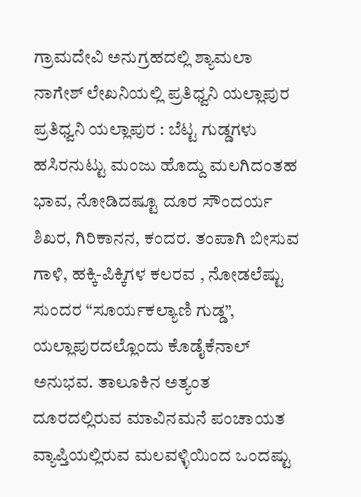ಗ್ರಾಮದೇವಿ ಅನುಗ್ರಹದಲ್ಲಿ ಶ್ಯಾಮಲಾ ನಾಗೇಶ್ ಲೇಖನಿಯಲ್ಲಿ ಪ್ರತಿಧ್ವನಿ ಯಲ್ಲಾಪುರ ಪ್ರತಿಧ್ವನಿ ಯಲ್ಲಾಪುರ : ಬೆಟ್ಟ ಗುಡ್ಡಗಳು ಹಸಿರನುಟ್ಟು ಮಂಜು ಹೊದ್ದು ಮಲಗಿದಂತಹ ಭಾವ, ನೋಡಿದಷ್ಟೂ ದೂರ ಸೌಂದರ್ಯ ಶಿಖರ, ಗಿರಿಕಾನನ, ಕಂದರ. ತಂಪಾಗಿ ಬೀಸುವ ಗಾಳಿ, ಹಕ್ಕಿ-ಪಿಕ್ಕಿಗಳ ಕಲರವ , ನೋಡಲೆಷ್ಟು ಸುಂದರ “ಸೂರ್ಯಕಲ್ಯಾಣಿ ಗುಡ್ಡ”, ಯಲ್ಲಾಪುರದಲ್ಲೊಂದು ಕೊಡೈಕೆನಾಲ್ ಅನುಭವ. ತಾಲೂಕಿನ ಅತ್ಯಂತ ದೂರದಲ್ಲಿರುವ ಮಾವಿನಮನೆ ಪಂಚಾಯತ ವ್ಯಾಪ್ತಿಯಲ್ಲಿರುವ ಮಲವಳ್ಳಿಯಿಂದ ಒಂದಷ್ಟು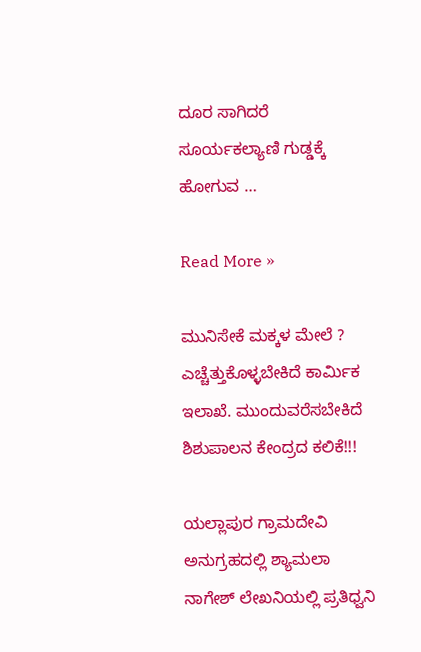ದೂರ ಸಾಗಿದರೆ ಸೂರ್ಯಕಲ್ಯಾಣಿ ಗುಡ್ಡಕ್ಕೆ ಹೋಗುವ …

Read More »

ಮುನಿಸೇಕೆ ಮಕ್ಕಳ ಮೇಲೆ ? ಎಚ್ಚೆತ್ತುಕೊಳ್ಳಬೇಕಿದೆ ಕಾರ್ಮಿಕ ಇಲಾಖೆ. ಮುಂದುವರೆಸಬೇಕಿದೆ ಶಿಶುಪಾಲನ ಕೇಂದ್ರದ ಕಲಿಕೆ!!!

ಯಲ್ಲಾಪುರ ಗ್ರಾಮದೇವಿ ಅನುಗ್ರಹದಲ್ಲಿ ಶ್ಯಾಮಲಾ ನಾಗೇಶ್ ಲೇಖನಿಯಲ್ಲಿ ಪ್ರತಿಧ್ವನಿ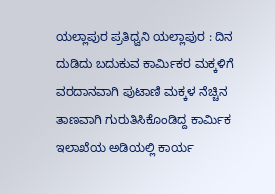ಯಲ್ಲಾಪುರ ಪ್ರತಿಧ್ವನಿ ಯಲ್ಲಾಪುರ : ದಿನ ದುಡಿದು ಬದುಕುವ ಕಾರ್ಮಿಕರ ಮಕ್ಕಳಿಗೆ ವರದಾನವಾಗಿ ಪುಟಾಣಿ ಮಕ್ಕಳ ನೆಚ್ಚಿನ ತಾಣವಾಗಿ ಗುರುತಿಸಿಕೊಂಡಿದ್ದ ಕಾರ್ಮಿಕ ಇಲಾಖೆಯ ಅಡಿಯಲ್ಲಿ ಕಾರ್ಯ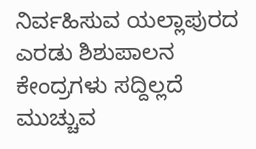ನಿರ್ವಹಿಸುವ ಯಲ್ಲಾಪುರದ ಎರಡು ಶಿಶುಪಾಲನ ಕೇಂದ್ರಗಳು ಸದ್ದಿಲ್ಲದೆ ಮುಚ್ಚುವ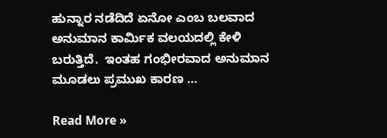ಹುನ್ನಾರ ನಡೆದಿದೆ ಏನೋ ಎಂಬ ಬಲವಾದ ಅನುಮಾನ ಕಾರ್ಮಿಕ ವಲಯದಲ್ಲಿ ಕೇಳಿ ಬರುತ್ತಿದೆ.  ಇಂತಹ ಗಂಭೀರವಾದ ಅನುಮಾನ ಮೂಡಲು ಪ್ರಮುಖ ಕಾರಣ …

Read More »